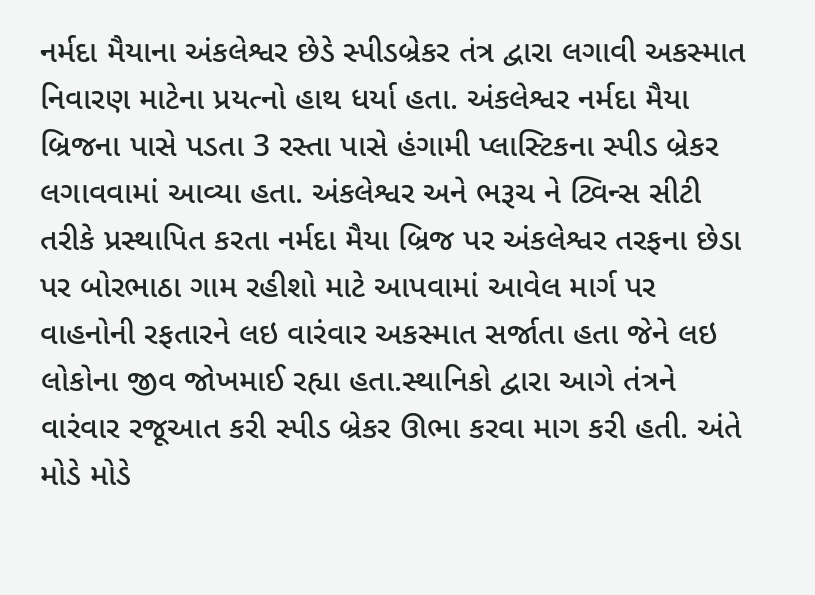નર્મદા મૈયાના અંકલેશ્વર છેડે સ્પીડબ્રેકર તંત્ર દ્વારા લગાવી અકસ્માત નિવારણ માટેના પ્રયત્નો હાથ ધર્યા હતા. અંકલેશ્વર નર્મદા મૈયા બ્રિજના પાસે પડતા 3 રસ્તા પાસે હંગામી પ્લાસ્ટિકના સ્પીડ બ્રેકર લગાવવામાં આવ્યા હતા. અંકલેશ્વર અને ભરૂચ ને ટ્વિન્સ સીટી તરીકે પ્રસ્થાપિત કરતા નર્મદા મૈયા બ્રિજ પર અંકલેશ્વર તરફના છેડા પર બોરભાઠા ગામ રહીશો માટે આપવામાં આવેલ માર્ગ પર વાહનોની રફતારને લઇ વારંવાર અકસ્માત સર્જાતા હતા જેને લઇ લોકોના જીવ જોખમાઈ રહ્યા હતા.સ્થાનિકો દ્વારા આગે તંત્રને વારંવાર રજૂઆત કરી સ્પીડ બ્રેકર ઊભા કરવા માગ કરી હતી. અંતે મોડે મોડે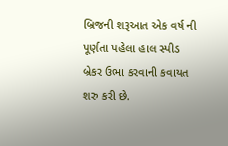બ્રિજની શરૂઆત એક વર્ષ ની પૂર્ણતા પહેલા હાલ સ્પીડ બ્રેકર ઉભા કરવાની કવાયત શરુ કરી છે.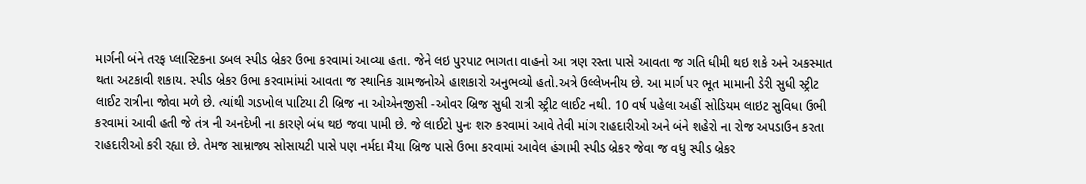માર્ગની બંને તરફ પ્લાસ્ટિકના ડબલ સ્પીડ બ્રેકર ઉભા કરવામાં આવ્યા હતા. જેને લઇ પુરપાટ ભાગતા વાહનો આ ત્રણ રસ્તા પાસે આવતા જ ગતિ ધીમી થઇ શકે અને અકસ્માત થતા અટકાવી શકાય. સ્પીડ બ્રેકર ઉભા કરવામાંમાં આવતા જ સ્થાનિક ગ્રામજનોએ હાશકારો અનુભવ્યો હતો.અત્રે ઉલ્લેખનીય છે. આ માર્ગ પર ભૂત મામાની ડેરી સુધી સ્ટ્રીટ લાઈટ રાત્રીના જોવા મળે છે. ત્યાંથી ગડખોલ પાટિયા ટી બ્રિજ ના ઓએનજીસી -ઓવર બ્રિજ સુધી રાત્રી સ્ટ્રીટ લાઈટ નથી. 10 વર્ષ પહેલા અહીં સોડિયમ લાઇટ સુવિધા ઉભી કરવામાં આવી હતી જે તંત્ર ની અનદેખી ના કારણે બંધ થઇ જવા પામી છે. જે લાઈટો પુનઃ શરુ કરવામાં આવે તેવી માંગ રાહદારીઓ અને બંને શહેરો ના રોજ અપડાઉન કરતા રાહદારીઓ કરી રહ્યા છે. તેમજ સામ્રાજ્ય સોસાયટી પાસે પણ નર્મદા મૈયા બ્રિજ પાસે ઉભા કરવામાં આવેલ હંગામી સ્પીડ બ્રેકર જેવા જ વધુ સ્પીડ બ્રેકર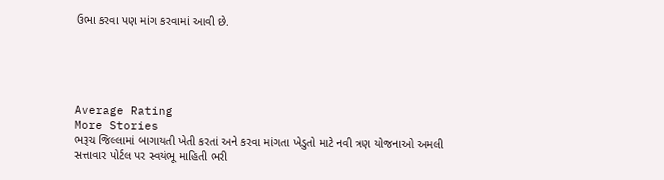ઉભા કરવા પણ માંગ કરવામાં આવી છે.





Average Rating
More Stories
ભરૂચ જિલ્લામાં બાગાયતી ખેતી કરતાં અને કરવા માંગતા ખેડુતો માટે નવી ત્રણ યોજનાઓ અમલી
સત્તાવાર પોર્ટલ પર સ્વયંભૂ માહિતી ભરી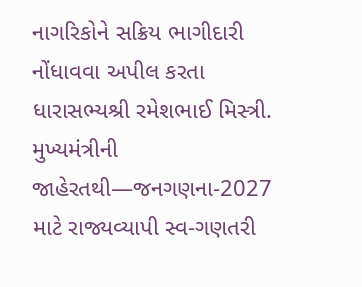નાગરિકોને સક્રિય ભાગીદારી નોંધાવવા અપીલ કરતા ધારાસભ્યશ્રી રમેશભાઈ મિસ્ત્રી.
મુખ્યમંત્રીની જાહેરતથી—જનગણના-2027 માટે રાજ્યવ્યાપી સ્વ-ગણતરી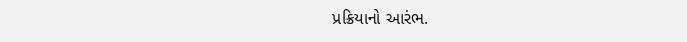પ્રક્રિયાનો આરંભ.